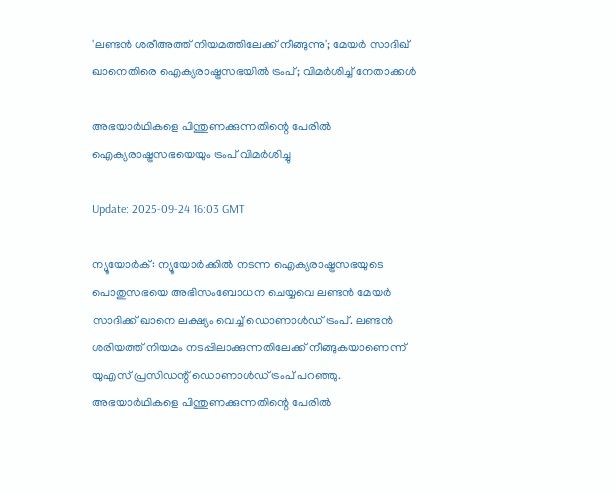'ലണ്ടൻ ശരീഅത്ത് നിയമത്തിലേക്ക് നീങ്ങുന്നു'; മേയർ സാദിഖ് ഖാനെതിരെ ഐക്യരാഷ്ട്രസഭയിൽ ട്രംപ്; വിമർശിച്ച് നേതാക്കൾ

അഭയാർഥികളെ പിന്തുണക്കുന്നതിന്റെ പേരിൽ ഐക്യരാഷ്ട്രസഭയെയും ട്രംപ് വിമർശിച്ചു

Update: 2025-09-24 16:03 GMT

ന്യൂയോർക്: ന്യൂയോർക്കിൽ നടന്ന ഐക്യരാഷ്ട്രസഭയുടെ പൊതുസഭയെ അഭിസംബോധന ചെയ്യവെ ലണ്ടൻ മേയർ സാദിക്ക് ഖാനെ ലക്ഷ്യം വെച്ച് ഡൊണാൾഡ് ട്രംപ്. ലണ്ടൻ ശരിയത്ത് നിയമം നടപ്പിലാക്കുന്നതിലേക്ക് നീങ്ങുകയാണെന്ന് യുഎസ് പ്രസിഡന്റ് ഡൊണാൾഡ് ട്രംപ് പറഞ്ഞു. അഭയാർഥികളെ പിന്തുണക്കുന്നതിന്റെ പേരിൽ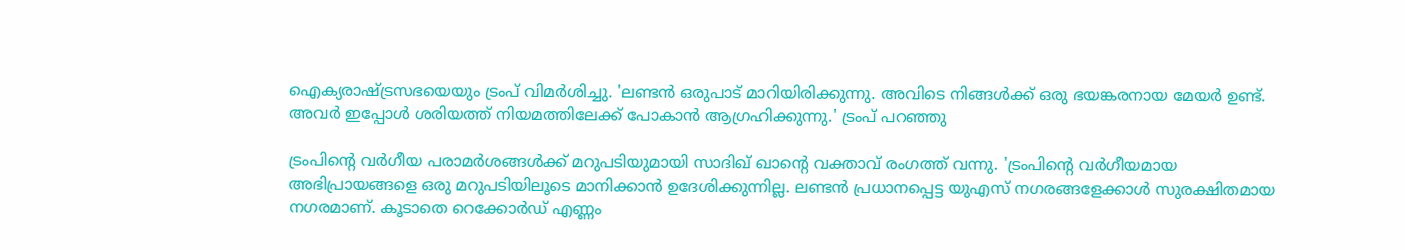ഐക്യരാഷ്ട്രസഭയെയും ട്രംപ് വിമർശിച്ചു. 'ലണ്ടൻ ഒരുപാട് മാറിയിരിക്കുന്നു. അവിടെ നിങ്ങൾക്ക് ഒരു ഭയങ്കരനായ മേയർ ഉണ്ട്. അവർ ഇപ്പോൾ ശരിയത്ത് നിയമത്തിലേക്ക് പോകാൻ ആഗ്രഹിക്കുന്നു.' ട്രംപ് പറഞ്ഞു

ട്രംപിന്റെ വർഗീയ പരാമർശങ്ങൾക്ക് മറുപടിയുമായി സാദിഖ് ഖാന്റെ വക്താവ് രംഗത്ത് വന്നു. 'ട്രംപിന്റെ വർഗീയമായ അഭിപ്രായങ്ങളെ ഒരു മറുപടിയിലൂടെ മാനിക്കാൻ ഉദേശിക്കുന്നില്ല. ലണ്ടൻ പ്രധാനപ്പെട്ട യുഎസ് നഗരങ്ങളേക്കാൾ സുരക്ഷിതമായ നഗരമാണ്. കൂടാതെ റെക്കോർഡ് എണ്ണം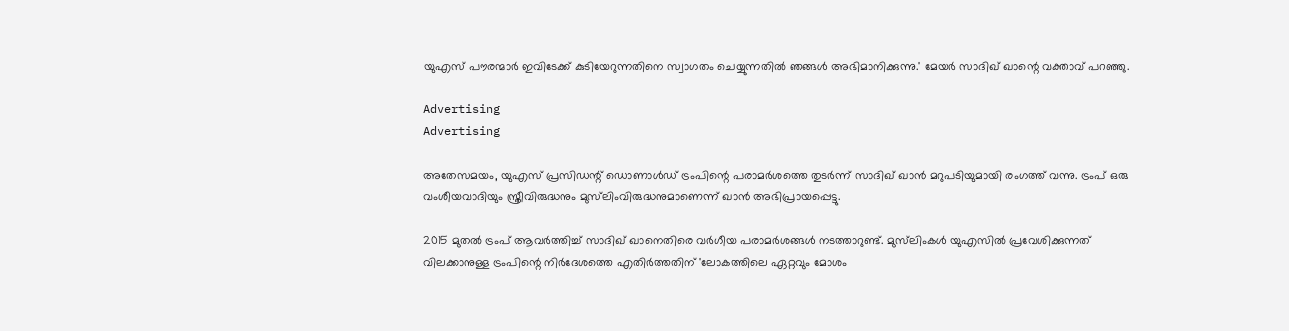യുഎസ് പൗരന്മാർ ഇവിടേക്ക് കുടിയേറുന്നതിനെ സ്വാഗതം ചെയ്യുന്നതിൽ ഞങ്ങൾ അഭിമാനിക്കുന്നു.' മേയർ സാദിഖ് ഖാന്റെ വക്താവ് പറഞ്ഞു.

Advertising
Advertising

അതേസമയം, യുഎസ് പ്രസിഡന്റ് ഡൊണാൾഡ് ട്രംപിന്റെ പരാമർശത്തെ തുടർന്ന് സാദിഖ് ഖാൻ മറുപടിയുമായി രംഗത്ത് വന്നു. ട്രംപ് ഒരു വംശീയവാദിയും സ്ത്രീവിരുദ്ധനും മുസ്‌ലിംവിരുദ്ധനുമാണെന്ന് ഖാൻ അഭിപ്രായപ്പെട്ടു.

2015 മുതൽ ട്രംപ് ആവർത്തിച്ച് സാദിഖ് ഖാനെതിരെ വർഗീയ പരാമർശങ്ങൾ നടത്താറുണ്ട്. മുസ്‌ലിംകൾ യുഎസിൽ പ്രവേശിക്കുന്നത് വിലക്കാനുള്ള ട്രംപിന്റെ നിർദേശത്തെ എതിർത്തതിന് 'ലോകത്തിലെ ഏറ്റവും മോശം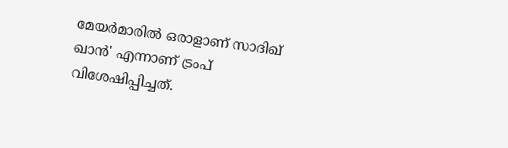മേയർമാരിൽ ഒരാളാണ് സാദിഖ് ഖാൻ' എന്നാണ് ട്രംപ് വിശേഷിപ്പിച്ചത്.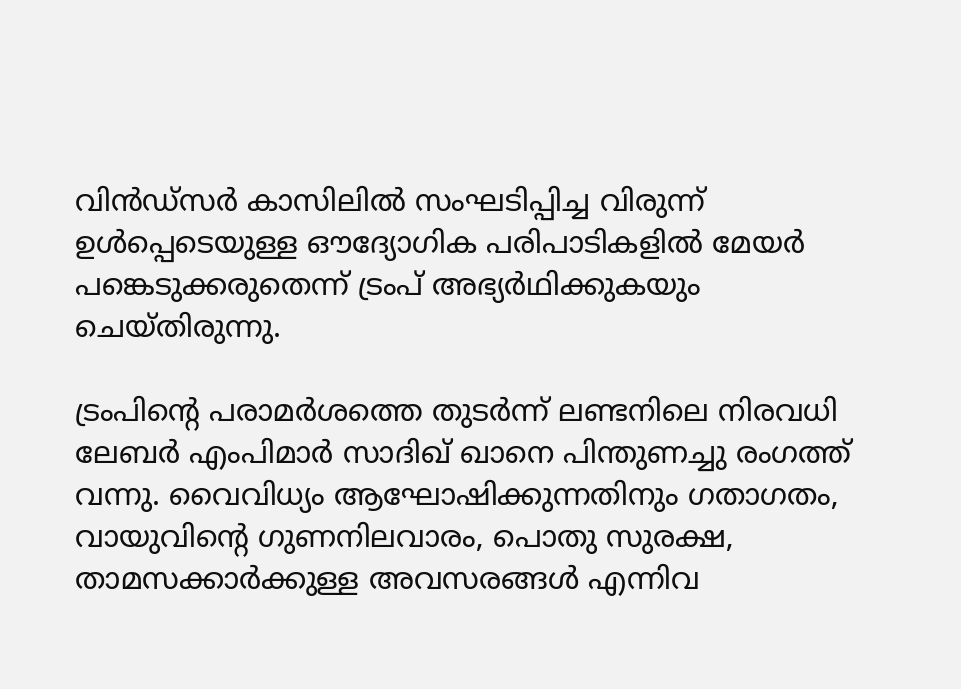വിൻഡ്‌സർ കാസിലിൽ സംഘടിപ്പിച്ച വിരുന്ന് ഉൾപ്പെടെയുള്ള ഔദ്യോഗിക പരിപാടികളിൽ മേയർ പങ്കെടുക്കരുതെന്ന് ട്രംപ് അഭ്യർഥിക്കുകയും ചെയ്തിരുന്നു.

ട്രംപിന്റെ പരാമർശത്തെ തുടർന്ന് ലണ്ടനിലെ നിരവധി ലേബർ എംപിമാർ സാദിഖ് ഖാനെ പിന്തുണച്ചു രംഗത്ത് വന്നു. വൈവിധ്യം ആഘോഷിക്കുന്നതിനും ഗതാഗതം, വായുവിന്റെ ഗുണനിലവാരം, പൊതു സുരക്ഷ, താമസക്കാർക്കുള്ള അവസരങ്ങൾ എന്നിവ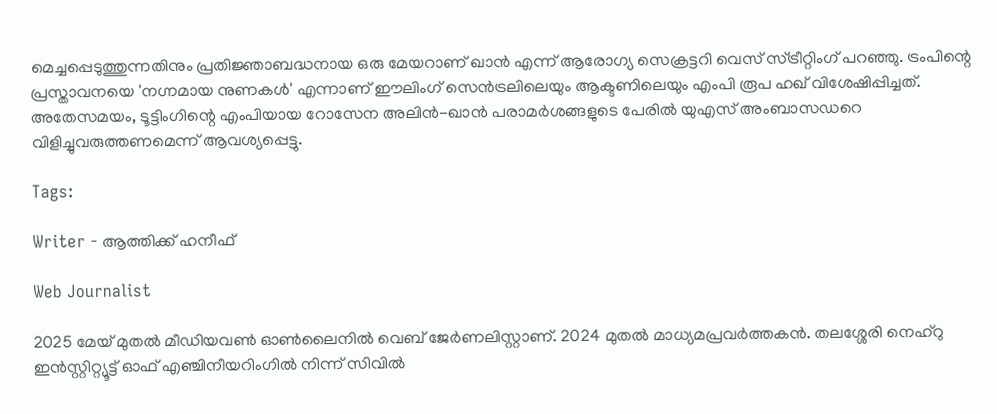മെച്ചപ്പെടുത്തുന്നതിനും പ്രതിജ്ഞാബദ്ധനായ ഒരു മേയറാണ് ഖാൻ എന്ന് ആരോഗ്യ സെക്രട്ടറി വെസ് സ്ട്രീറ്റിംഗ് പറഞ്ഞു. ട്രംപിന്റെ പ്രസ്താവനയെ 'നഗ്നമായ നുണകൾ' എന്നാണ് ഈലിംഗ് സെൻട്രലിലെയും ആക്ടണിലെയും എംപി രൂപ ഹഖ് വിശേഷിപ്പിച്ചത്. അതേസമയം, ടൂട്ടിംഗിന്റെ എംപിയായ റോസേന അലിൻ-ഖാൻ പരാമർശങ്ങളുടെ പേരിൽ യുഎസ് അംബാസഡറെ വിളിച്ചുവരുത്തണമെന്ന് ആവശ്യപ്പെട്ടു.

Tags:

Writer - ആത്തിക്ക് ഹനീഫ്

Web Journalist

2025 മേയ് മുതൽ മീഡിയവൺ ഓൺലൈനിൽ വെബ് ജേർണലിസ്റ്റാണ്. 2024 മുതൽ മാധ്യമപ്രവർത്തകൻ. തലശ്ശേരി നെഹ്‌റു ഇൻസ്റ്റിറ്റ്യൂട്ട് ഓഫ് എഞ്ചിനീയറിംഗിൽ നിന്ന് സിവിൽ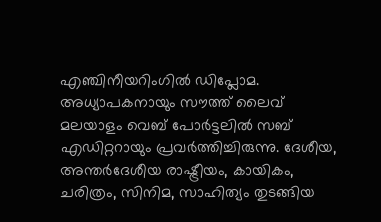എഞ്ചിനീയറിംഗിൽ ഡിപ്ലോമ. അധ്യാപകനായും സൗത്ത് ലൈവ് മലയാളം വെബ് പോർട്ടലിൽ സബ് എഡിറ്ററായും പ്രവർത്തിച്ചിരുന്നു. ദേശീയ, അന്തർദേശീയ രാഷ്ട്രീയം, കായികം, ചരിത്രം, സിനിമ, സാഹിത്യം തുടങ്ങിയ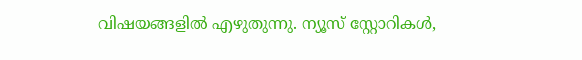വിഷയങ്ങളിൽ എഴുതുന്നു. ന്യൂസ് സ്റ്റോറികൾ,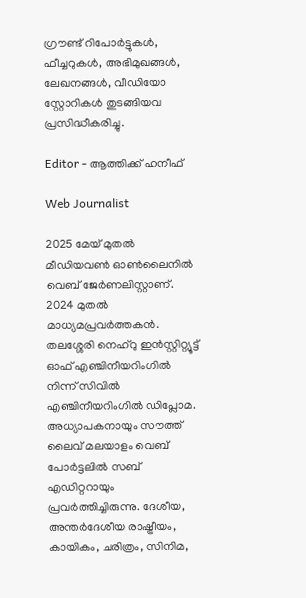ഗ്രൗണ്ട് റിപോർട്ടുകൾ, ഫീച്ചറുകൾ, അഭിമുഖങ്ങൾ, ലേഖനങ്ങൾ, വീഡിയോ സ്റ്റോറികൾ തുടങ്ങിയവ പ്രസിദ്ധീകരിച്ചു.

Editor - ആത്തിക്ക് ഹനീഫ്

Web Journalist

2025 മേയ് മുതൽ മീഡിയവൺ ഓൺലൈനിൽ വെബ് ജേർണലിസ്റ്റാണ്. 2024 മുതൽ മാധ്യമപ്രവർത്തകൻ. തലശ്ശേരി നെഹ്‌റു ഇൻസ്റ്റിറ്റ്യൂട്ട് ഓഫ് എഞ്ചിനീയറിംഗിൽ നിന്ന് സിവിൽ എഞ്ചിനീയറിംഗിൽ ഡിപ്ലോമ. അധ്യാപകനായും സൗത്ത് ലൈവ് മലയാളം വെബ് പോർട്ടലിൽ സബ് എഡിറ്ററായും പ്രവർത്തിച്ചിരുന്നു. ദേശീയ, അന്തർദേശീയ രാഷ്ട്രീയം, കായികം, ചരിത്രം, സിനിമ,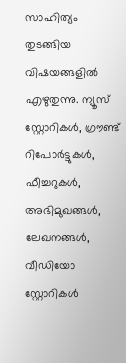സാഹിത്യം തുടങ്ങിയ വിഷയങ്ങളിൽ എഴുതുന്നു. ന്യൂസ് സ്റ്റോറികൾ, ഗ്രൗണ്ട് റിപോർട്ടുകൾ, ഫീച്ചറുകൾ, അഭിമുഖങ്ങൾ, ലേഖനങ്ങൾ, വീഡിയോ സ്റ്റോറികൾ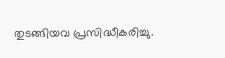തുടങ്ങിയവ പ്രസിദ്ധീകരിച്ചു.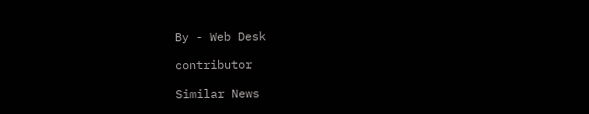By - Web Desk

contributor

Similar News